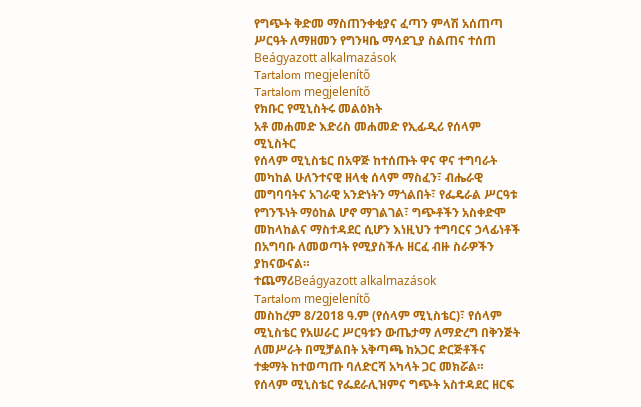የግጭት ቅድመ ማስጠንቀቂያና ፈጣን ምላሽ አሰጠጣ ሥርዓት ለማዘመን የግንዛቤ ማሳደጊያ ስልጠና ተሰጠ
Beágyazott alkalmazások
Tartalom megjelenítő
Tartalom megjelenítő
የክቡር የሚኒስትሩ መልዕክት
አቶ መሐመድ እድሪስ መሐመድ የኢፊዲሪ የሰላም ሚኒስትር
የሰላም ሚኒስቴር በአዋጅ ከተሰጡት ዋና ዋና ተግባራት መካከል ሁለንተናዊ ዘላቂ ሰላም ማስፈን፣ ብሔራዊ መግባባትና አገራዊ አንድነትን ማጎልበት፣ የፌዴራል ሥርዓቱ የግንኙነት ማዕከል ሆኖ ማገልገል፣ ግጭቶችን አስቀድሞ መከላከልና ማስተዳደር ሲሆን እነዚህን ተግባርና ኃላፊነቶች በአግባቡ ለመወጣት የሚያስችሉ ዘርፈ ብዙ ስራዎችን ያከናውናል።
ተጨማሪBeágyazott alkalmazások
Tartalom megjelenítő
መስከረም 8/2018 ዓ.ም (የሰላም ሚኒስቴር)፣ የሰላም ሚኒስቴር የአሠራር ሥርዓቱን ውጤታማ ለማድረግ በቅንጅት ለመሥራት በሚቻልበት አቅጣጫ ከአጋር ድርጅቶችና ተቋማት ከተወጣጡ ባለድርሻ አካላት ጋር መክሯል።
የሰላም ሚኒስቴር የፌደራሊዝምና ግጭት አስተዳደር ዘርፍ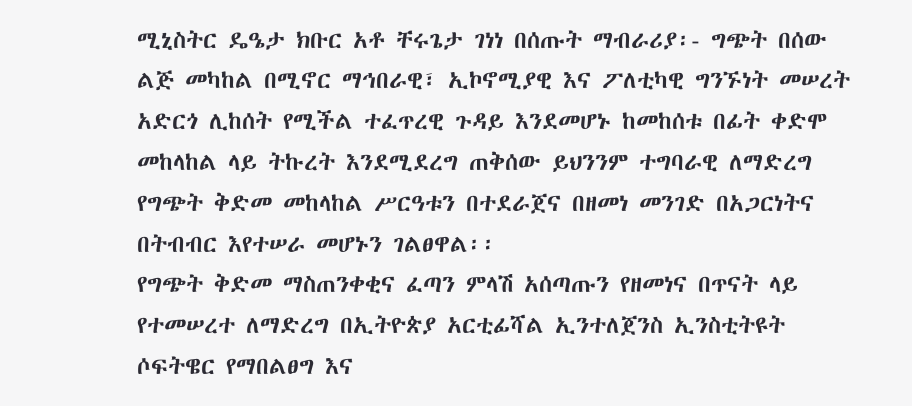ሚኒስትር ዴዔታ ክቡር አቶ ቸሩጌታ ገነነ በሰጡት ማብራሪያ፡- ግጭት በሰው ልጅ መካከል በሚኖር ማኅበራዊ፣ ኢኮኖሚያዊ እና ፖለቲካዊ ግንኙነት መሠረት አድርጎ ሊከሰት የሚችል ተፈጥረዊ ጉዳይ እንደመሆኑ ከመከሰቱ በፊት ቀድሞ መከላከል ላይ ትኩረት እንደሚደረግ ጠቅሰው ይህንንም ተግባራዊ ለማድረግ የግጭት ቅድመ መከላከል ሥርዓቱን በተደራጀና በዘመነ መንገድ በአጋርነትና በትብብር እየተሠራ መሆኑን ገልፀዋል፡፡
የግጭት ቅድመ ማስጠንቀቂና ፈጣን ምላሽ አሰጣጡን የዘመነና በጥናት ላይ የተመሠረተ ለማድረግ በኢትዮጵያ አርቲፊሻል ኢንተለጀንስ ኢንስቲትዩት ሶፍትዌር የማበልፀግ እና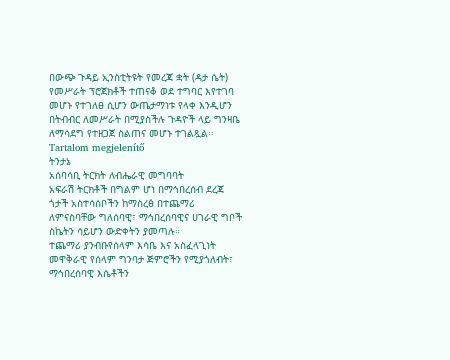በውጭ ጉዳይ ኢንስቲትዩት የመረጃ ቋት (ዳታ ሴት) የመሥራት ፕሮጀክቶች ተጠናቆ ወደ ተግባር እየተገባ መሆኑ የተገለፀ ሲሆን ውጤታማነቱ የላቀ እንዲሆን በትብብር ለመሥራት በሚያስችሉ ጉዳዮች ላይ ግንዛቤ ለማሳደግ የተዘጋጀ ስልጠና መሆኑ ተገልጿል፡፡
Tartalom megjelenítő
ትንታኔ
አሰባሳቢ ትርክት ለብሔራዊ መግባባት
አፍራሽ ትርክቶች በግልም ሆነ በማኅበረሰብ ደረጃ ጎታች አስተሳሰቦችን ከማስረፅ በተጨማሪ ለምናስባቸው ግለሰባዊ፣ ማኅበረሰባዊና ሀገራዊ ግቦች ስኬትን ሳይሆን ውድቀትን ያመጣሉ።
ተጨማሪ ያንብቡየሰላም እሳቤ እና አስፈላጊነት
መዋቅራዊ የሰላም ግንባታ ጅምሮችን የሚያጎለብት፣ ማኅበረሰባዊ እሴቶችን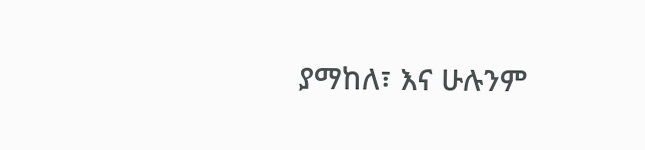ያማከለ፣ እና ሁሉንም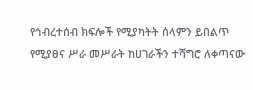የኅብረተሰብ ክፍሎች የሚያካትት ሰላምን ይበልጥ የሚያፀና ሥራ መሥራት ከሀገራችን ተሻግሮ ለቀጣናው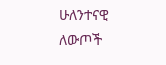ሁለንተናዊ ለውጦች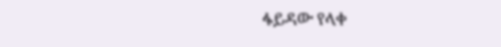ፋይዳው የላቀ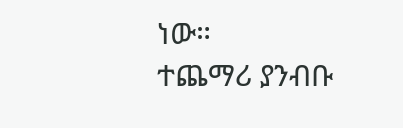ነው።
ተጨማሪ ያንብቡ